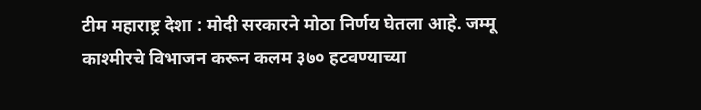टीम महाराष्ट्र देशा : मोदी सरकारने मोठा निर्णय घेतला आहे. जम्मू काश्मीरचे विभाजन करून कलम ३७० हटवण्याच्या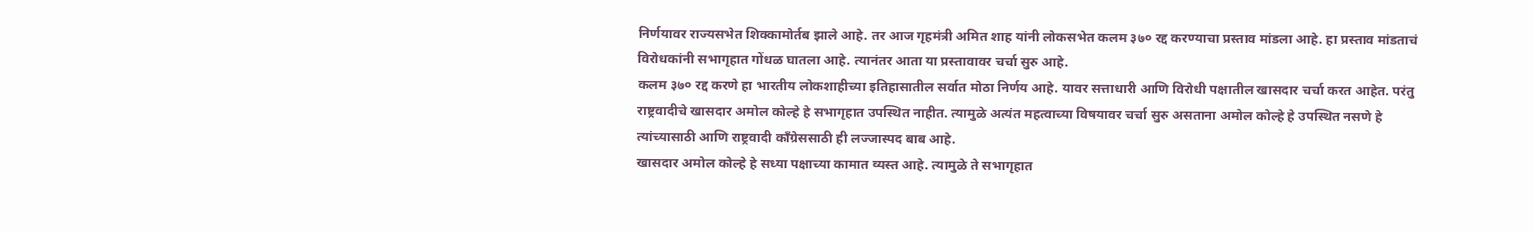निर्णयावर राज्यसभेत शिक्कामोर्तब झाले आहे. तर आज गृहमंत्री अमित शाह यांनी लोकसभेत कलम ३७० रद्द करण्याचा प्रस्ताव मांडला आहे. हा प्रस्ताव मांडताचं विरोधकांनी सभागृहात गोंधळ घातला आहे. त्यानंतर आता या प्रस्तावावर चर्चा सुरु आहे.
कलम ३७० रद्द करणे हा भारतीय लोकशाहीच्या इतिहासातील सर्वात मोठा निर्णय आहे. यावर सत्ताधारी आणि विरोधी पक्षातील खासदार चर्चा करत आहेत. परंतु राष्ट्रवादीचे खासदार अमोल कोल्हे हे सभागृहात उपस्थित नाहीत. त्यामुळे अत्यंत महत्वाच्या विषयावर चर्चा सुरु असताना अमोल कोल्हे हे उपस्थित नसणे हे त्यांच्यासाठी आणि राष्ट्रवादी कॉंग्रेससाठी ही लज्जास्पद बाब आहे.
खासदार अमोल कोल्हे हे सध्या पक्षाच्या कामात व्यस्त आहे. त्यामुळे ते सभागृहात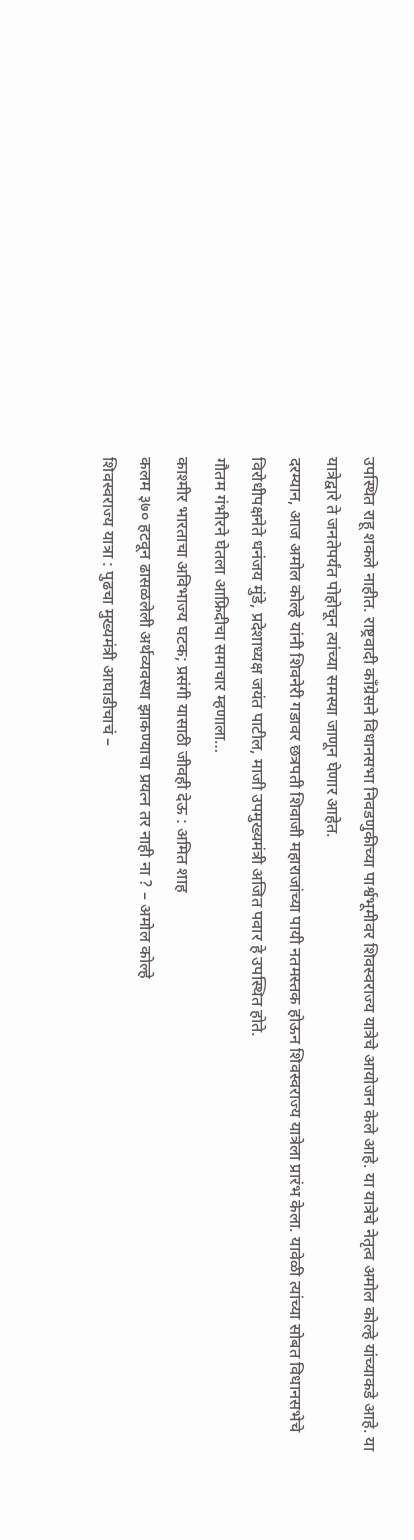उपस्थित राहू शकले नाहीत. राष्ट्रवादी कॉंग्रेसने विधानसभा निवडणुकीच्या पार्श्वभूमीवर शिवस्वराज्य यात्रेचे आयोजन केले आहे. या यात्रेचे नेतृत्व अमोल कोल्हे यांच्याकडे आहे. या यात्रेद्वारे ते जनतेपर्यंत पोहोचून त्यांच्या समस्या जाणून घेणार आहेत.
दरम्यान, आज अमोल कोल्हे यांनी शिवनेरी गडावर छत्रपती शिवाजी महाराजांच्या पायी नतमस्तक होऊन शिवस्वराज्य यात्रेला प्रारंभ केला. यावेळी त्यांच्या सोबत विधानसभेचे विरोधीपक्षनेते धनंजय मुंडे, प्रदेशाध्यक्ष जयंत पाटील, माजी उपमुख्यमंत्री अजित पवार हे उपस्थित होते.
गौतम गंभीरने घेतला आफ्रिदीचा समाचार म्हणाला…
काश्मीर भारताचा अविभाज्य घटक; प्रसंगी यासाठी जीवही देऊ : अमित शाह
कलम ३७० हटवून ढासळलेली अर्थव्यवस्था झाकण्याचा प्रयत्न तर नाही ना ? – अमोल कोल्हे
शिवस्वराज्य यात्रा : पुढचा मुख्यमंत्री आघाडीचाचं –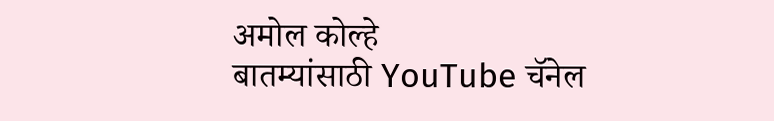अमोल कोल्हे
बातम्यांसाठी YouTube चॅनेल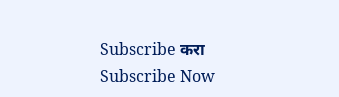Subscribe करा
Subscribe Now